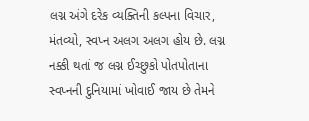લગ્ન અંગે દરેક વ્યક્તિની કલ્પના વિચાર, મંતવ્યો, સ્વપ્ન અલગ અલગ હોય છે. લગ્ન નક્કી થતાં જ લગ્ન ઈચ્છુકો પોતપોતાના સ્વપ્નની દુનિયામાં ખોવાઈ જાય છે તેમને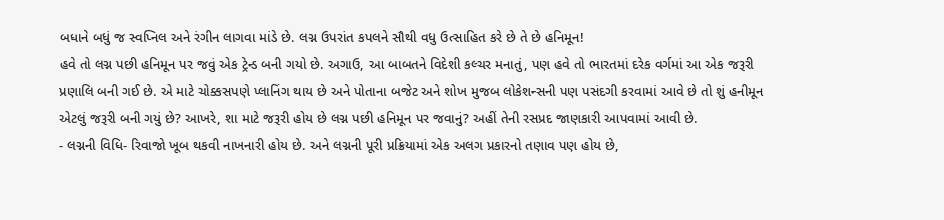બધાને બધું જ સ્વપ્નિલ અને રંગીન લાગવા માંડે છે. લગ્ન ઉપરાંત કપલને સૌથી વધુ ઉત્સાહિત કરે છે તે છે હનિમૂન!
હવે તો લગ્ન પછી હનિમૂન પર જવું એક ટ્રેન્ડ બની ગયો છે. અગાઉ, આ બાબતને વિદેશી કલ્ચર મનાતું, પણ હવે તો ભારતમાં દરેક વર્ગમાં આ એક જરૂરી પ્રણાલિ બની ગઈ છે. એ માટે ચોક્કસપણે પ્લાનિંગ થાય છે અને પોતાના બજેટ અને શોખ મુજબ લોકેશન્સની પણ પસંદગી કરવામાં આવે છે તો શું હનીમૂન એટલું જરૂરી બની ગયું છે? આખરે, શા માટે જરૂરી હોય છે લગ્ન પછી હનિમૂન પર જવાનું? અહીં તેની રસપ્રદ જાણકારી આપવામાં આવી છે.
- લગ્નની વિધિ- રિવાજો ખૂબ થકવી નાખનારી હોય છે. અને લગ્નની પૂરી પ્રક્રિયામાં એક અલગ પ્રકારનો તણાવ પણ હોય છે,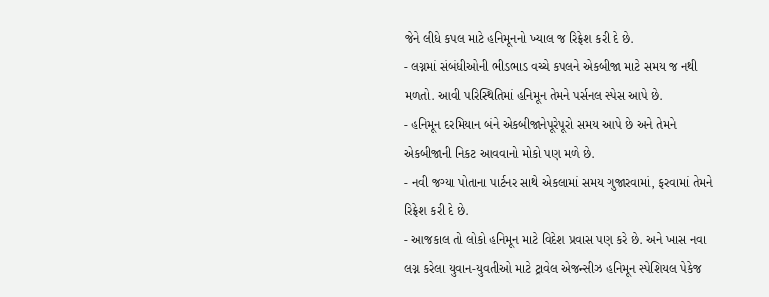જેને લીધે કપલ માટે હનિમૂનનો ખ્યાલ જ રિફ્રેશ કરી દે છે.
- લગ્નમાં સંબંધીઓની ભીડભાડ વચ્ચે કપલને એકબીજા માટે સમય જ નથી મળતો. આવી પરિસ્થિતિમાં હનિમૂન તેમને પર્સનલ સ્પેસ આપે છે.
- હનિમૂન દરમિયાન બંને એકબીજાનેપૂરેપૂરો સમય આપે છે અને તેમને એકબીજાની નિકટ આવવાનો મોકો પણ મળે છે.
- નવી જગ્યા પોતાના પાર્ટનર સાથે એકલામાં સમય ગુજારવામાં, ફરવામાં તેમને રિફ્રેશ કરી દે છે.
- આજકાલ તો લોકો હનિમૂન માટે વિદેશ પ્રવાસ પણ કરે છે. અને ખાસ નવા લગ્ન કરેલા યુવાન-યુવતીઓ માટે ટ્રાવેલ એજન્સીઝ હનિમૂન સ્પેશિયલ પેકેજ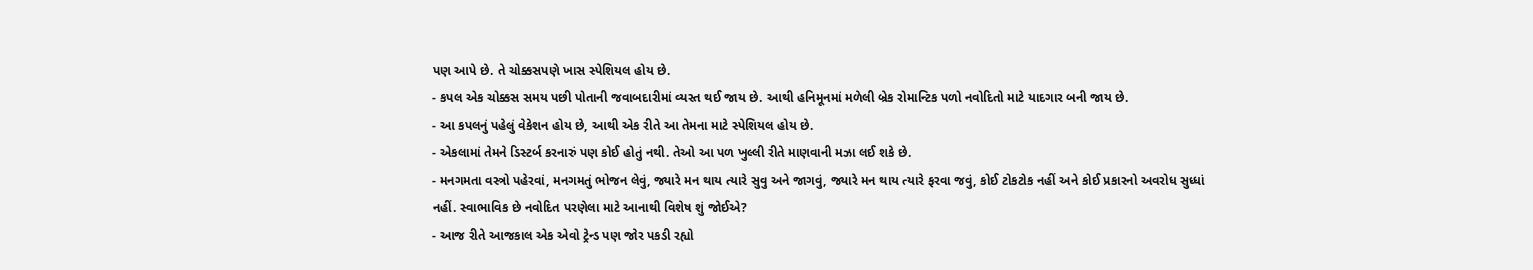પણ આપે છે. તે ચોક્કસપણે ખાસ સ્પેશિયલ હોય છે.
- કપલ એક ચોક્કસ સમય પછી પોતાની જવાબદારીમાં વ્યસ્ત થઈ જાય છે. આથી હનિમૂનમાં મળેલી બ્રેક રોમાન્ટિક પળો નવોદિતો માટે યાદગાર બની જાય છે.
- આ કપલનું પહેલું વેકેશન હોય છે, આથી એક રીતે આ તેમના માટે સ્પેશિયલ હોય છે.
- એકલામાં તેમને ડિસ્ટર્બ કરનારું પણ કોઈ હોતું નથી. તેઓ આ પળ ખુલ્લી રીતે માણવાની મઝા લઈ શકે છે.
- મનગમતા વસ્ત્રો પહેરવાં, મનગમતું ભોજન લેવું, જ્યારે મન થાય ત્યારે સુવુ અને જાગવું, જ્યારે મન થાય ત્યારે ફરવા જવું, કોઈ ટોકટોક નહીં અને કોઈ પ્રકારનો અવરોધ સુધ્ધાં નહીં. સ્વાભાવિક છે નવોદિત પરણેલા માટે આનાથી વિશેષ શું જોઈએ?
- આજ રીતે આજકાલ એક એવો ટ્રેન્ડ પણ જોર પકડી રહ્યો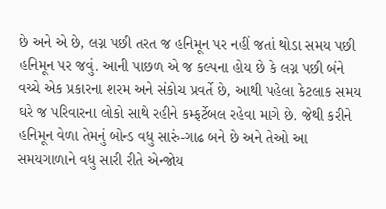છે અને એ છે, લગ્ન પછી તરત જ હનિમૂન પર નહીં જતાં થોડા સમય પછી હનિમૂન પર જવું. આની પાછળ એ જ કલ્પના હોય છે કે લગ્ન પછી બંને વચ્ચે એક પ્રકારના શરમ અને સંકોચ પ્રવર્તે છે, આથી પહેલા કેટલાક સમય ઘરે જ પરિવારના લોકો સાથે રહીને કમ્ફર્ટેબલ રહેવા માગે છે. જેથી કરીને હનિમૂન વેળા તેમનું બોન્ડ વધુ સારું-ગાઢ બને છે અને તેઓ આ સમયગાળાને વધુ સારી રીતે એન્જોય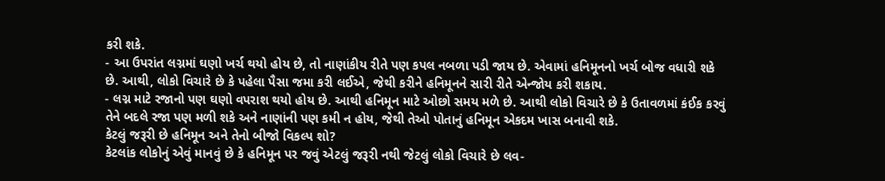કરી શકે.
- આ ઉપરાંત લગ્નમાં ઘણો ખર્ચ થયો હોય છે, તો નાણાંકીય રીતે પણ કપલ નબળા પડી જાય છે. એવામાં હનિમૂનનો ખર્ચ બોજ વધારી શકે છે. આથી, લોકો વિચારે છે કે પહેલા પૈસા જમા કરી લઈએ, જેથી કરીને હનિમૂનને સારી રીતે એન્જોય કરી શકાય.
- લગ્ન માટે રજાનો પણ ઘણો વપરાશ થયો હોય છે. આથી હનિમૂન માટે ઓછો સમય મળે છે. આથી લોકો વિચારે છે કે ઉતાવળમાં કંઈક કરવું તેને બદલે રજા પણ મળી શકે અને નાણાંની પણ કમી ન હોય, જેથી તેઓ પોતાનું હનિમૂન એકદમ ખાસ બનાવી શકે.
કેટલું જરૂરી છે હનિમૂન અને તેનો બીજો વિકલ્પ શો?
કેટલાંક લોકોનું એવું માનવું છે કે હનિમૂન પર જવું એટલું જરૂરી નથી જેટલું લોકો વિચારે છે લવ-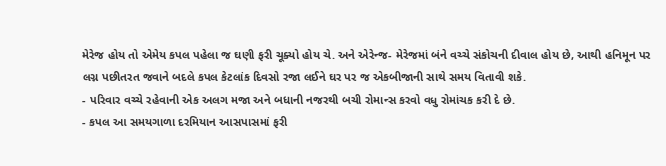મેરેજ હોય તો એમેય કપલ પહેલા જ ઘણી ફરી ચૂક્યો હોય ચે. અને એરેન્જ- મેરેજમાં બંને વચ્ચે સંકોચની દીવાલ હોય છે, આથી હનિમૂન પર લગ્ન પછીતરત જવાને બદલે કપલ કેટલાંક દિવસો રજા લઈને ઘર પર જ એકબીજાની સાથે સમય વિતાવી શકે.
- પરિવાર વચ્ચે રહેવાની એક અલગ મજા અને બધાની નજરથી બચી રોમાન્સ કરવો વધુ રોમાંચક કરી દે છે.
- કપલ આ સમયગાળા દરમિયાન આસપાસમાં ફરી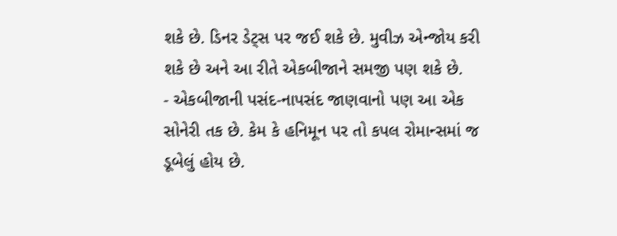શકે છે. ડિનર ડેટ્સ પર જઈ શકે છે. મુવીઝ એન્જોય કરી શકે છે અને આ રીતે એકબીજાને સમજી પણ શકે છે.
- એકબીજાની પસંદ-નાપસંદ જાણવાનો પણ આ એક સોનેરી તક છે. કેમ કે હનિમૂન પર તો કપલ રોમાન્સમાં જ ડૂબેલું હોય છે.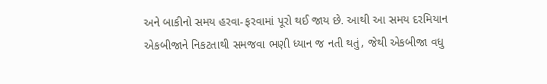અને બાકીનો સમય હરવા-ફરવામાં પૂરો થઈ જાય છે. આથી આ સમય દરમિયાન એકબીજાને નિકટતાથી સમજવા ભણી ધ્યાન જ નતી થતું, જેથી એકબીજા વધુ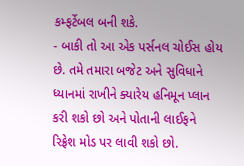કમ્ફર્ટેબલ બની શકે.
- બાકી તો આ એક પર્સનલ ચોઈસ હોય છે. તમે તમારા બજેટ અને સુવિધાને ધ્યાનમાં રાખીને ક્યારેય હનિમૂન પ્લાન કરી શકો છો અને પોતાની લાઈફને રિફ્રેશ મોડ પર લાવી શકો છો.